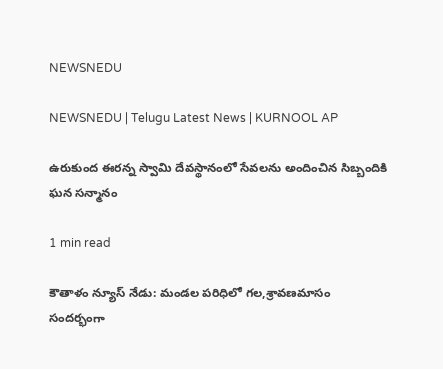NEWSNEDU

NEWSNEDU | Telugu Latest News | KURNOOL AP

ఉరుకుంద ఈరన్న స్వామి దేవస్థానంలో సేవలను అందించిన సిబ్బందికి ఘన సన్మానం

1 min read

కౌతాళం న్యూస్ నేడు: మండల పరిధిలో గల,శ్రావణమాసం సందర్భంగా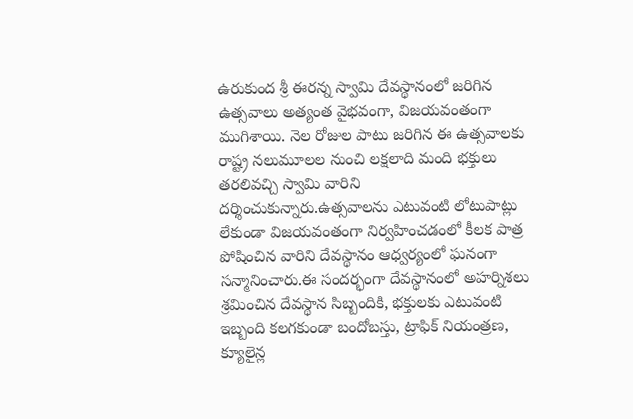ఉరుకుంద శ్రీ ఈరన్న స్వామి దేవస్థానంలో జరిగిన ఉత్సవాలు అత్యంత వైభవంగా, విజయవంతంగా ముగిశాయి. నెల రోజుల పాటు జరిగిన ఈ ఉత్సవాలకు రాష్ట్ర నలుమూలల నుంచి లక్షలాది మంది భక్తులు తరలివచ్చి స్వామి వారిని దర్శించుకున్నారు.ఉత్సవాలను ఎటువంటి లోటుపాట్లు లేకుండా విజయవంతంగా నిర్వహించడంలో కీలక పాత్ర పోషించిన వారిని దేవస్థానం ఆధ్వర్యంలో ఘనంగా సన్మానించారు.ఈ సందర్భంగా దేవస్థానంలో అహర్నిశలు శ్రమించిన దేవస్థాన సిబ్బందికి, భక్తులకు ఎటువంటి ఇబ్బంది కలగకుండా బందోబస్తు, ట్రాఫిక్ నియంత్రణ, క్యూలైన్ల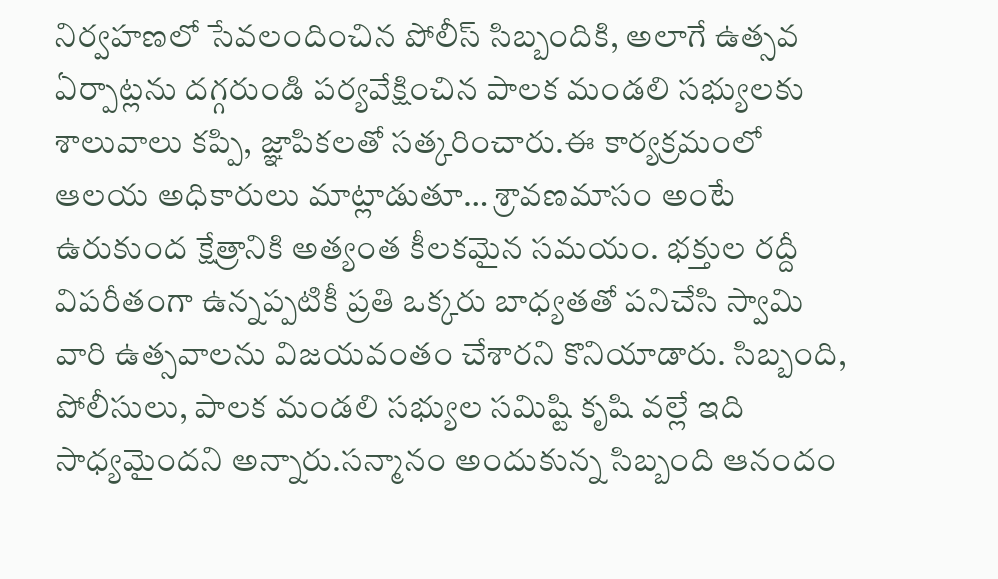నిర్వహణలో సేవలందించిన పోలీస్ సిబ్బందికి, అలాగే ఉత్సవ ఏర్పాట్లను దగ్గరుండి పర్యవేక్షించిన పాలక మండలి సభ్యులకు శాలువాలు కప్పి, జ్ఞాపికలతో సత్కరించారు.ఈ కార్యక్రమంలో ఆలయ అధికారులు మాట్లాడుతూ… శ్రావణమాసం అంటే ఉరుకుంద క్షేత్రానికి అత్యంత కీలకమైన సమయం. భక్తుల రద్దీ విపరీతంగా ఉన్నప్పటికీ ప్రతి ఒక్కరు బాధ్యతతో పనిచేసి స్వామి వారి ఉత్సవాలను విజయవంతం చేశారని కొనియాడారు. సిబ్బంది, పోలీసులు, పాలక మండలి సభ్యుల సమిష్టి కృషి వల్లే ఇది సాధ్యమైందని అన్నారు.సన్మానం అందుకున్న సిబ్బంది ఆనందం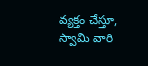వ్యక్తం చేస్తూ, స్వామి వారి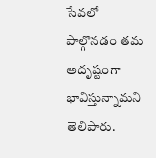సేవలో పాల్గొనడం తమ అదృష్టంగా భావిస్తున్నామని తెలిపారు.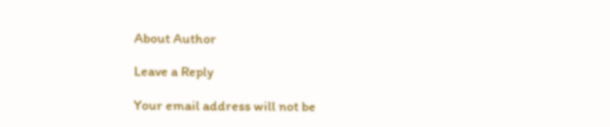About Author

Leave a Reply

Your email address will not be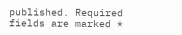published. Required fields are marked *